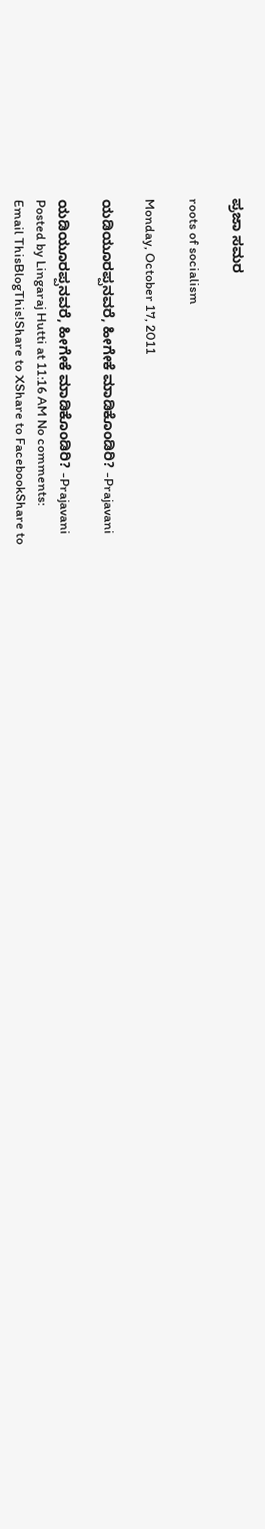ಪ್ರಜಾ ಸಮರ

roots of socialism

Monday, October 17, 2011

ಯಡಿಯೂರಪ್ಪನವರೆ, ಹೀಗೇಕೆ ಮಾಡಿಕೊಂಡಿರಿ? -Prajavani

ಯಡಿಯೂರಪ್ಪನವರೆ, ಹೀಗೇಕೆ ಮಾಡಿಕೊಂಡಿರಿ? -Prajavani
Posted by Lingaraj Hutti at 11:16 AM No comments:
Email ThisBlogThis!Share to XShare to FacebookShare to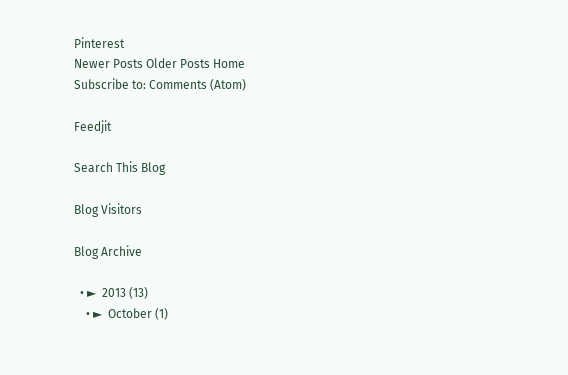Pinterest
Newer Posts Older Posts Home
Subscribe to: Comments (Atom)

Feedjit

Search This Blog

Blog Visitors

Blog Archive

  • ►  2013 (13)
    • ►  October (1)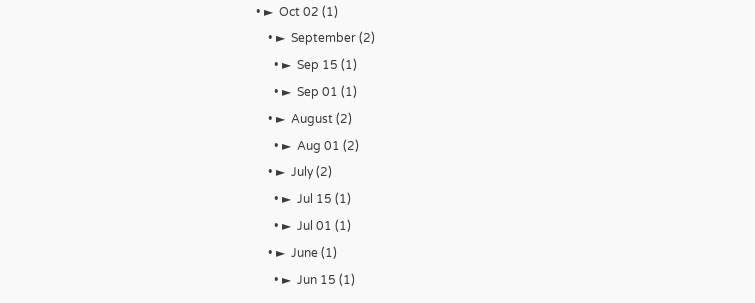• ►  Oct 02 (1)
    • ►  September (2)
      • ►  Sep 15 (1)
      • ►  Sep 01 (1)
    • ►  August (2)
      • ►  Aug 01 (2)
    • ►  July (2)
      • ►  Jul 15 (1)
      • ►  Jul 01 (1)
    • ►  June (1)
      • ►  Jun 15 (1)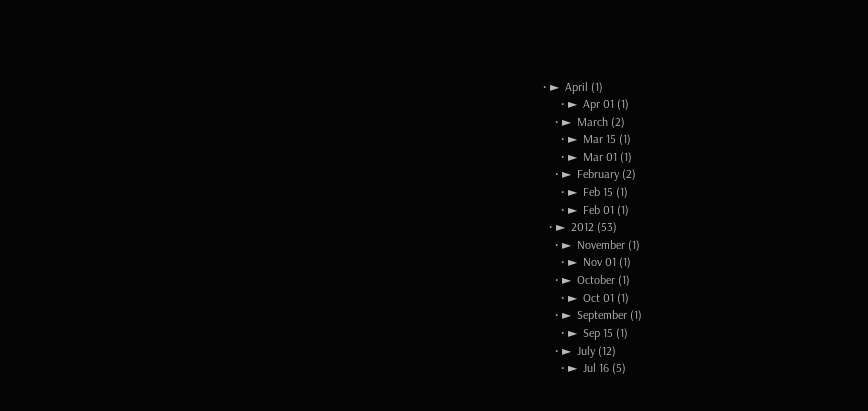• ►  April (1)
      • ►  Apr 01 (1)
    • ►  March (2)
      • ►  Mar 15 (1)
      • ►  Mar 01 (1)
    • ►  February (2)
      • ►  Feb 15 (1)
      • ►  Feb 01 (1)
  • ►  2012 (53)
    • ►  November (1)
      • ►  Nov 01 (1)
    • ►  October (1)
      • ►  Oct 01 (1)
    • ►  September (1)
      • ►  Sep 15 (1)
    • ►  July (12)
      • ►  Jul 16 (5)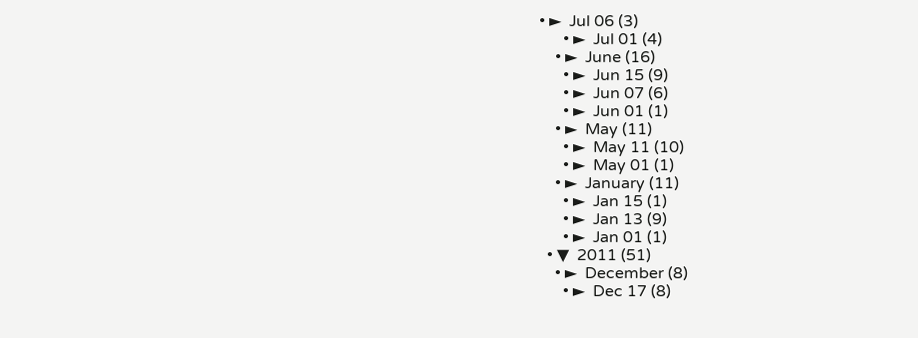• ►  Jul 06 (3)
      • ►  Jul 01 (4)
    • ►  June (16)
      • ►  Jun 15 (9)
      • ►  Jun 07 (6)
      • ►  Jun 01 (1)
    • ►  May (11)
      • ►  May 11 (10)
      • ►  May 01 (1)
    • ►  January (11)
      • ►  Jan 15 (1)
      • ►  Jan 13 (9)
      • ►  Jan 01 (1)
  • ▼  2011 (51)
    • ►  December (8)
      • ►  Dec 17 (8)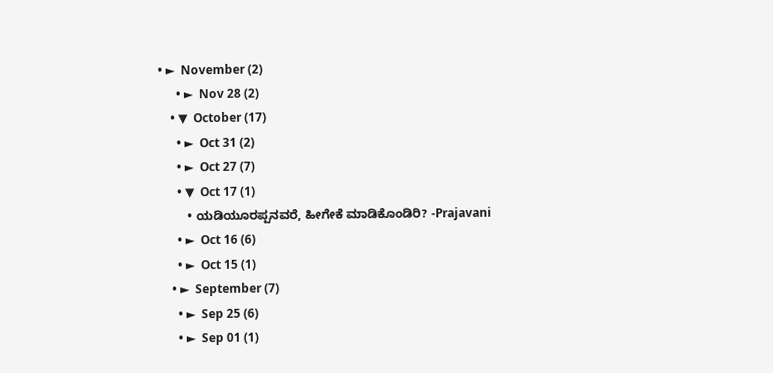• ►  November (2)
      • ►  Nov 28 (2)
    • ▼  October (17)
      • ►  Oct 31 (2)
      • ►  Oct 27 (7)
      • ▼  Oct 17 (1)
        • ಯಡಿಯೂರಪ್ಪನವರೆ, ಹೀಗೇಕೆ ಮಾಡಿಕೊಂಡಿರಿ? -Prajavani
      • ►  Oct 16 (6)
      • ►  Oct 15 (1)
    • ►  September (7)
      • ►  Sep 25 (6)
      • ►  Sep 01 (1)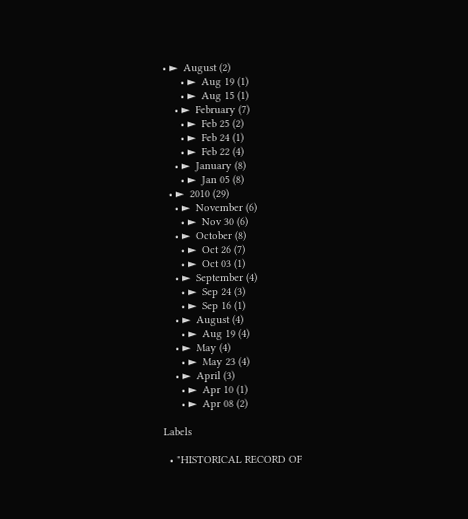• ►  August (2)
      • ►  Aug 19 (1)
      • ►  Aug 15 (1)
    • ►  February (7)
      • ►  Feb 25 (2)
      • ►  Feb 24 (1)
      • ►  Feb 22 (4)
    • ►  January (8)
      • ►  Jan 05 (8)
  • ►  2010 (29)
    • ►  November (6)
      • ►  Nov 30 (6)
    • ►  October (8)
      • ►  Oct 26 (7)
      • ►  Oct 03 (1)
    • ►  September (4)
      • ►  Sep 24 (3)
      • ►  Sep 16 (1)
    • ►  August (4)
      • ►  Aug 19 (4)
    • ►  May (4)
      • ►  May 23 (4)
    • ►  April (3)
      • ►  Apr 10 (1)
      • ►  Apr 08 (2)

Labels

  • "HISTORICAL RECORD OF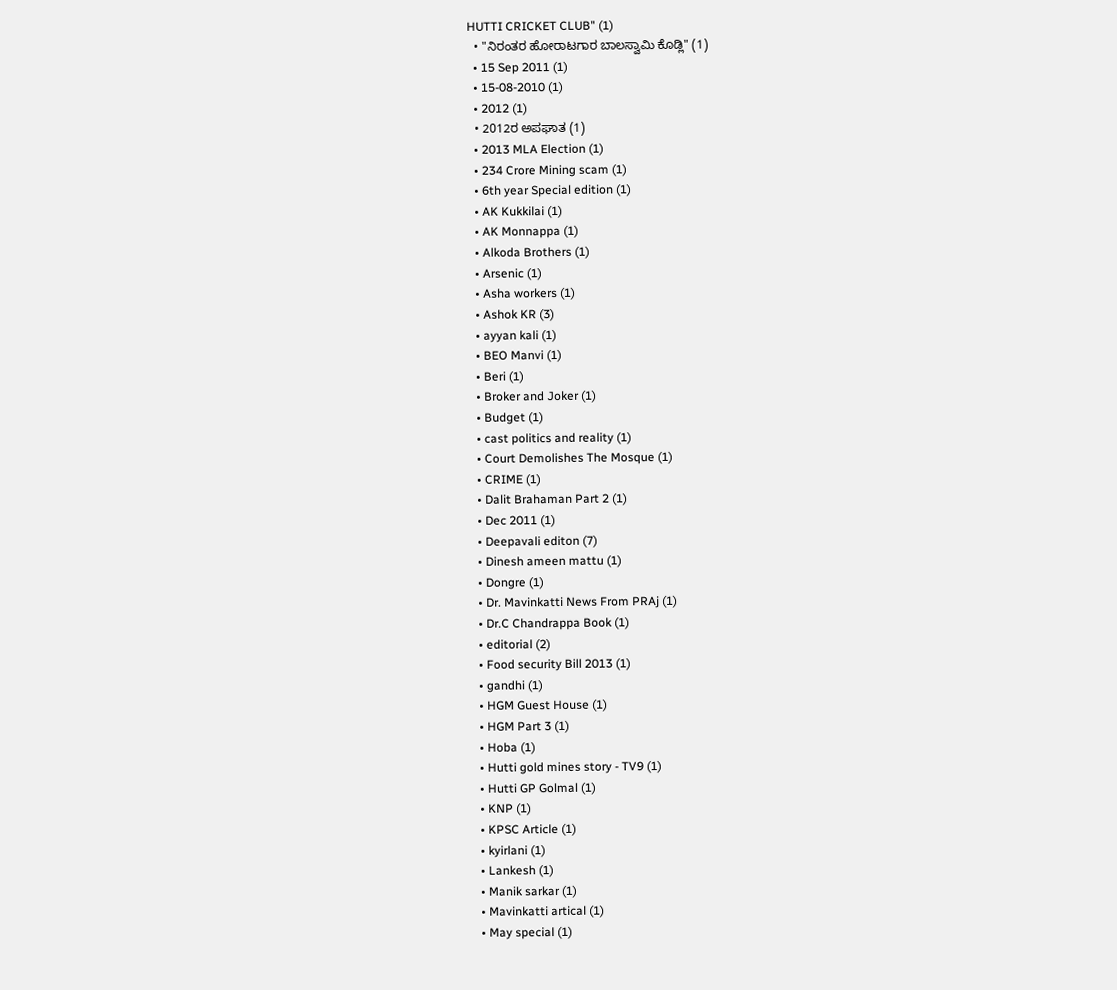HUTTI CRICKET CLUB" (1)
  • "ನಿರಂತರ ಹೋರಾಟಗಾರ ಬಾಲಸ್ವಾಮಿ ಕೊಡ್ಲಿ" (1)
  • 15 Sep 2011 (1)
  • 15-08-2010 (1)
  • 2012 (1)
  • 2012ರ ಅಪಘಾತ (1)
  • 2013 MLA Election (1)
  • 234 Crore Mining scam (1)
  • 6th year Special edition (1)
  • AK Kukkilai (1)
  • AK Monnappa (1)
  • Alkoda Brothers (1)
  • Arsenic (1)
  • Asha workers (1)
  • Ashok KR (3)
  • ayyan kali (1)
  • BEO Manvi (1)
  • Beri (1)
  • Broker and Joker (1)
  • Budget (1)
  • cast politics and reality (1)
  • Court Demolishes The Mosque (1)
  • CRIME (1)
  • Dalit Brahaman Part 2 (1)
  • Dec 2011 (1)
  • Deepavali editon (7)
  • Dinesh ameen mattu (1)
  • Dongre (1)
  • Dr. Mavinkatti News From PRAj (1)
  • Dr.C Chandrappa Book (1)
  • editorial (2)
  • Food security Bill 2013 (1)
  • gandhi (1)
  • HGM Guest House (1)
  • HGM Part 3 (1)
  • Hoba (1)
  • Hutti gold mines story - TV9 (1)
  • Hutti GP Golmal (1)
  • KNP (1)
  • KPSC Article (1)
  • kyirlani (1)
  • Lankesh (1)
  • Manik sarkar (1)
  • Mavinkatti artical (1)
  • May special (1)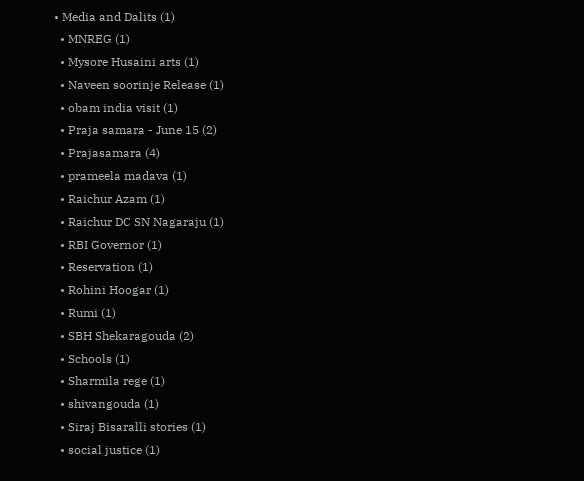• Media and Dalits (1)
  • MNREG (1)
  • Mysore Husaini arts (1)
  • Naveen soorinje Release (1)
  • obam india visit (1)
  • Praja samara - June 15 (2)
  • Prajasamara (4)
  • prameela madava (1)
  • Raichur Azam (1)
  • Raichur DC SN Nagaraju (1)
  • RBI Governor (1)
  • Reservation (1)
  • Rohini Hoogar (1)
  • Rumi (1)
  • SBH Shekaragouda (2)
  • Schools (1)
  • Sharmila rege (1)
  • shivangouda (1)
  • Siraj Bisaralli stories (1)
  • social justice (1)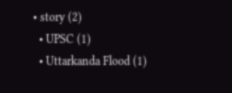• story (2)
  • UPSC (1)
  • Uttarkanda Flood (1)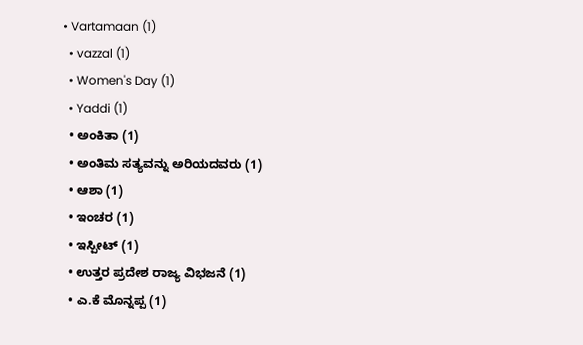• Vartamaan (1)
  • vazzal (1)
  • Women's Day (1)
  • Yaddi (1)
  • ಅಂಕಿತಾ (1)
  • ಅಂತಿಮ ಸತ್ಯವನ್ನು ಅರಿಯದವರು (1)
  • ಆಶಾ (1)
  • ಇಂಚರ (1)
  • ಇಸ್ಪೀಟ್ (1)
  • ಉತ್ತರ ಪ್ರದೇಶ ರಾಜ್ಯ ವಿಭಜನೆ (1)
  • ಎ.ಕೆ ಮೊನ್ನಪ್ಪ (1)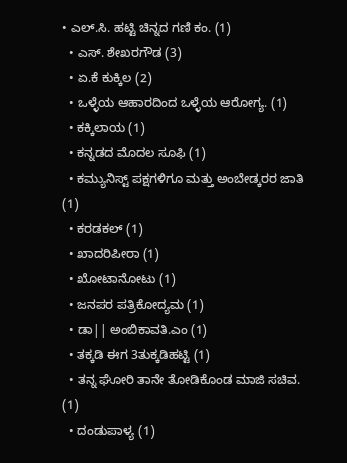• ಎಲ್.ಸಿ. ಹಟ್ಟಿ ಚಿನ್ನದ ಗಣಿ ಕಂ. (1)
  • ಎಸ್. ಶೇಖರಗೌಡ (3)
  • ಏ.ಕೆ ಕುಕ್ಕಿಲ (2)
  • ಒಳ್ಳೆಯ ಆಹಾರದಿಂದ ಒಳ್ಳೆಯ ಆರೋಗ್ಯ. (1)
  • ಕಕ್ಕಿಲಾಯ (1)
  • ಕನ್ನಡದ ಮೊದಲ ಸೂಫಿ (1)
  • ಕಮ್ಯುನಿಸ್ಟ್ ಪಕ್ಷಗಳಿಗೂ ಮತ್ತು ಅಂಬೇಡ್ಕರರ ಜಾತಿ (1)
  • ಕರಡಕಲ್ (1)
  • ಖಾದರಿಪೀರಾ (1)
  • ಖೋಟಾನೋಟು (1)
  • ಜನಪರ ಪತ್ರಿಕೋದ್ಯಮ (1)
  • ಡಾ|| ಅಂಬಿಕಾವತಿ.ಎಂ (1)
  • ತಕ್ಕಡಿ ಈಗ 3ತುಕ್ಕಡಿಹಟ್ಟಿ (1)
  • ತನ್ನ ಘೋರಿ ತಾನೇ ತೋಡಿಕೊಂಡ ಮಾಜಿ ಸಚಿವ. (1)
  • ದಂಡುಪಾಳ್ಯ (1)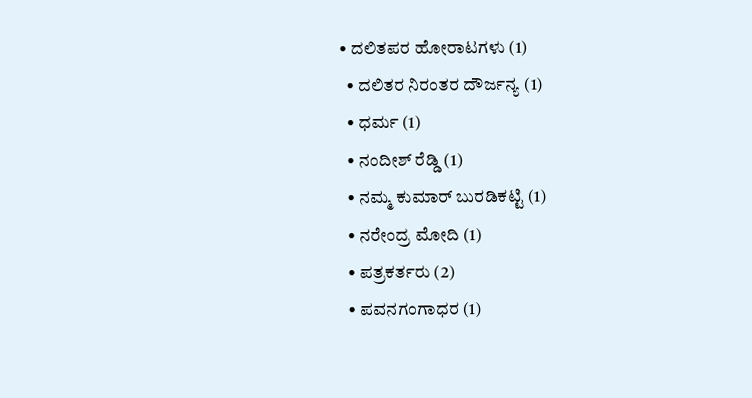• ದಲಿತಪರ ಹೋರಾಟಗಳು (1)
  • ದಲಿತರ ನಿರಂತರ ದೌರ್ಜನ್ಯ (1)
  • ಧರ್ಮ (1)
  • ನಂದೀಶ್ ರೆಡ್ಡಿ (1)
  • ನಮ್ಮ ಕುಮಾರ್ ಬುರಡಿಕಟ್ಟಿ (1)
  • ನರೇಂದ್ರ ಮೋದಿ (1)
  • ಪತ್ರಕರ್ತರು (2)
  • ಪವನಗಂಗಾಧರ (1)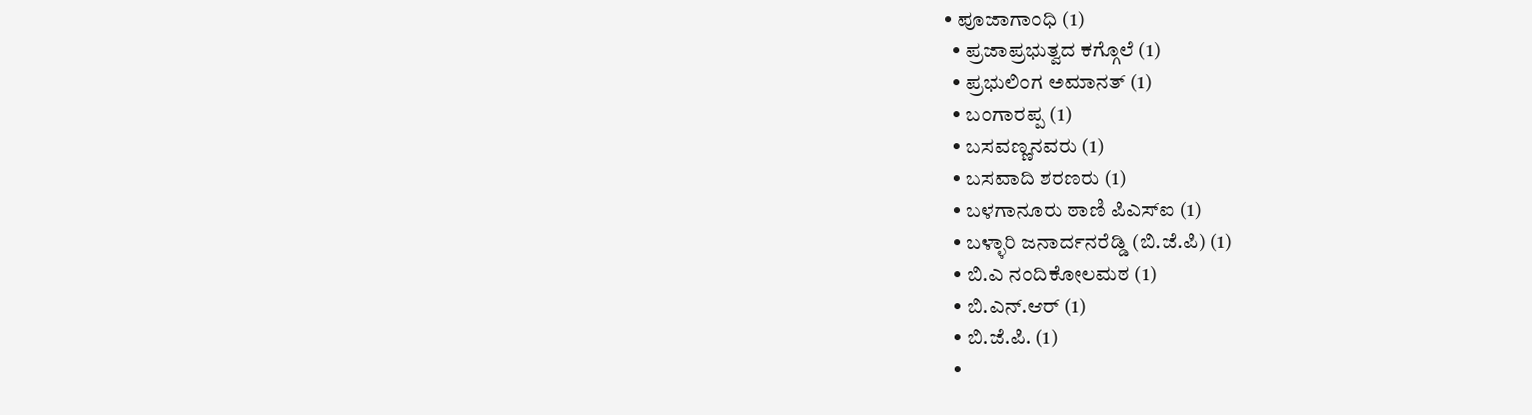• ಪೂಜಾಗಾಂಧಿ (1)
  • ಪ್ರಜಾಪ್ರಭುತ್ವದ ಕಗ್ಗೊಲೆ (1)
  • ಪ್ರಭುಲಿಂಗ ಅಮಾನತ್ (1)
  • ಬಂಗಾರಪ್ಪ (1)
  • ಬಸವಣ್ಣನವರು (1)
  • ಬಸವಾದಿ ಶರಣರು (1)
  • ಬಳಗಾನೂರು ಠಾಣಿ ಪಿಎಸ್ಐ (1)
  • ಬಳ್ಳಾರಿ ಜನಾರ್ದನರೆಡ್ಡಿ (ಬಿ.ಜೆ.ಪಿ) (1)
  • ಬಿ.ಎ ನಂದಿಕೋಲಮಠ (1)
  • ಬಿ.ಎನ್.ಆರ್ (1)
  • ಬಿ.ಜೆ.ಪಿ. (1)
  •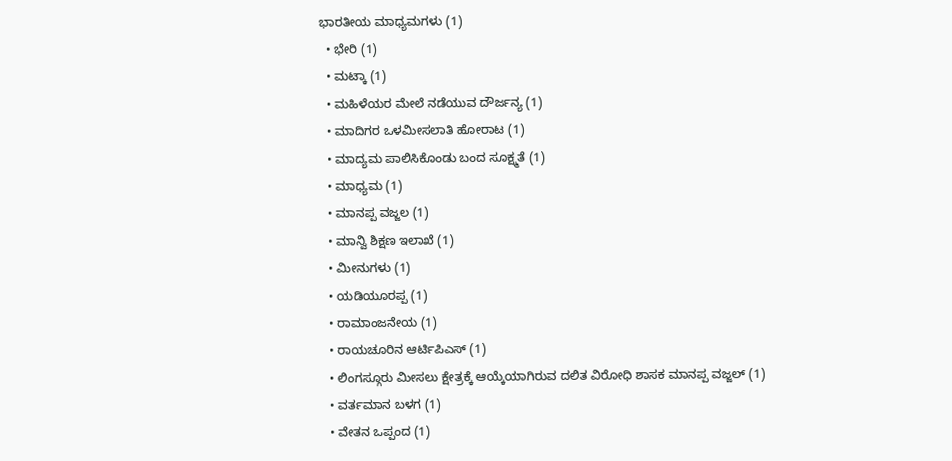ಭಾರತೀಯ ಮಾಧ್ಯಮಗಳು (1)
  • ಭೇರಿ (1)
  • ಮಟ್ಕಾ (1)
  • ಮಹಿಳೆಯರ ಮೇಲೆ ನಡೆಯುವ ದೌರ್ಜನ್ಯ (1)
  • ಮಾದಿಗರ ಒಳಮೀಸಲಾತಿ ಹೋರಾಟ (1)
  • ಮಾದ್ಯಮ ಪಾಲಿಸಿಕೊಂಡು ಬಂದ ಸೂಕ್ಷ್ಮತೆ (1)
  • ಮಾಧ್ಯಮ (1)
  • ಮಾನಪ್ಪ ವಜ್ಜಲ (1)
  • ಮಾನ್ವಿ ಶಿಕ್ಷಣ ಇಲಾಖೆ (1)
  • ಮೀನುಗಳು (1)
  • ಯಡಿಯೂರಪ್ಪ (1)
  • ರಾಮಾಂಜನೇಯ (1)
  • ರಾಯಚೂರಿನ ಆರ್ಟಿಪಿಎಸ್ (1)
  • ಲಿಂಗಸ್ಗೂರು ಮೀಸಲು ಕ್ಷೇತ್ರಕ್ಕೆ ಆಯ್ಕೆಯಾಗಿರುವ ದಲಿತ ವಿರೋಧಿ ಶಾಸಕ ಮಾನಪ್ಪ ವಜ್ಜಲ್ (1)
  • ವರ್ತಮಾನ ಬಳಗ (1)
  • ವೇತನ ಒಪ್ಪಂದ (1)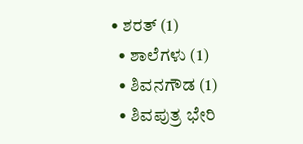• ಶರತ್ (1)
  • ಶಾಲೆಗಳು (1)
  • ಶಿವನಗೌಡ (1)
  • ಶಿವಪುತ್ರ ಭೇರಿ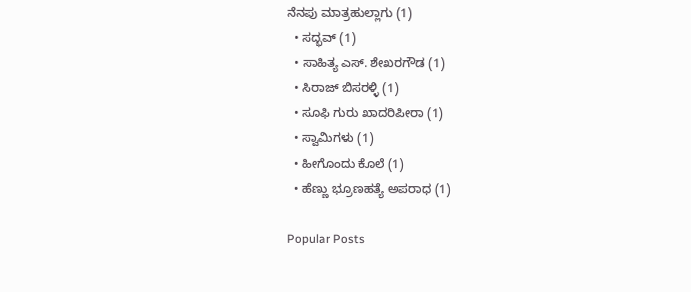ನೆನಪು ಮಾತ್ರಹುಲ್ಲಾಗು (1)
  • ಸದ್ಭವ್ (1)
  • ಸಾಹಿತ್ಯ ಎಸ್. ಶೇಖರಗೌಡ (1)
  • ಸಿರಾಜ್ ಬಿಸರಳ್ಳಿ (1)
  • ಸೂಫಿ ಗುರು ಖಾದರಿಪೀರಾ (1)
  • ಸ್ವಾಮಿಗಳು (1)
  • ಹೀಗೊಂದು ಕೊಲೆ (1)
  • ಹೆಣ್ಣು ಭ್ರೂಣಹತ್ಯೆ ಅಪರಾಧ (1)

Popular Posts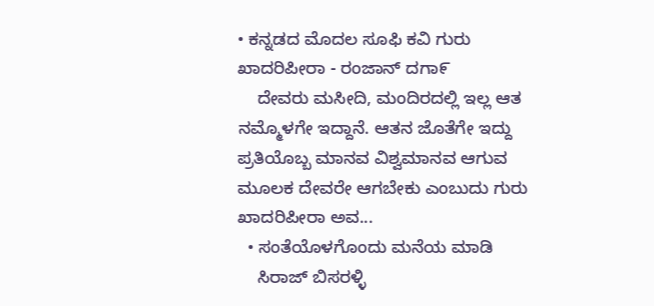• ಕನ್ನಡದ ಮೊದಲ ಸೂಫಿ ಕವಿ ಗುರು ಖಾದರಿಪೀರಾ - ರಂಜಾನ್ ದಗಾ೯
    ದೇವರು ಮಸೀದಿ, ಮಂದಿರದಲ್ಲಿ ಇಲ್ಲ ಆತ ನಮ್ಮೊಳಗೇ ಇದ್ದಾನೆ. ಆತನ ಜೊತೆಗೇ ಇದ್ದು ಪ್ರತಿಯೊಬ್ಬ ಮಾನವ ವಿಶ್ವಮಾನವ ಆಗುವ ಮೂಲಕ ದೇವರೇ ಆಗಬೇಕು ಎಂಬುದು ಗುರು ಖಾದರಿಪೀರಾ ಅವ...
  • ಸಂತೆಯೊಳಗೊಂದು ಮನೆಯ ಮಾಡಿ
    ಸಿರಾಜ್ ಬಿಸರಳ್ಳಿ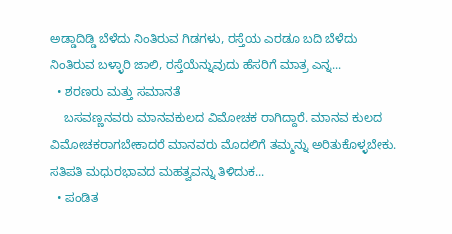ಅಡ್ಡಾದಿಡ್ಡಿ ಬೆಳೆದು ನಿಂತಿರುವ ಗಿಡಗಳು, ರಸ್ತೆಯ ಎರಡೂ ಬದಿ ಬೆಳೆದು ನಿಂತಿರುವ ಬಳ್ಳಾರಿ ಜಾಲಿ, ರಸ್ತೆಯೆನ್ನುವುದು ಹೆಸರಿಗೆ ಮಾತ್ರ ಎನ್ನ...
  • ಶರಣರು ಮತ್ತು ಸಮಾನತೆ
    ಬಸವಣ್ಣನವರು ಮಾನವಕುಲದ ವಿಮೋಚಕ ರಾಗಿದ್ದಾರೆ. ಮಾನವ ಕುಲದ ವಿಮೋಚಕರಾಗಬೇಕಾದರೆ ಮಾನವರು ಮೊದಲಿಗೆ ತಮ್ಮನ್ನು ಅರಿತುಕೊಳ್ಳಬೇಕು. ಸತಿಪತಿ ಮಧುರಭಾವದ ಮಹತ್ವವನ್ನು ತಿಳಿದುಕ...
  • ಪಂಡಿತ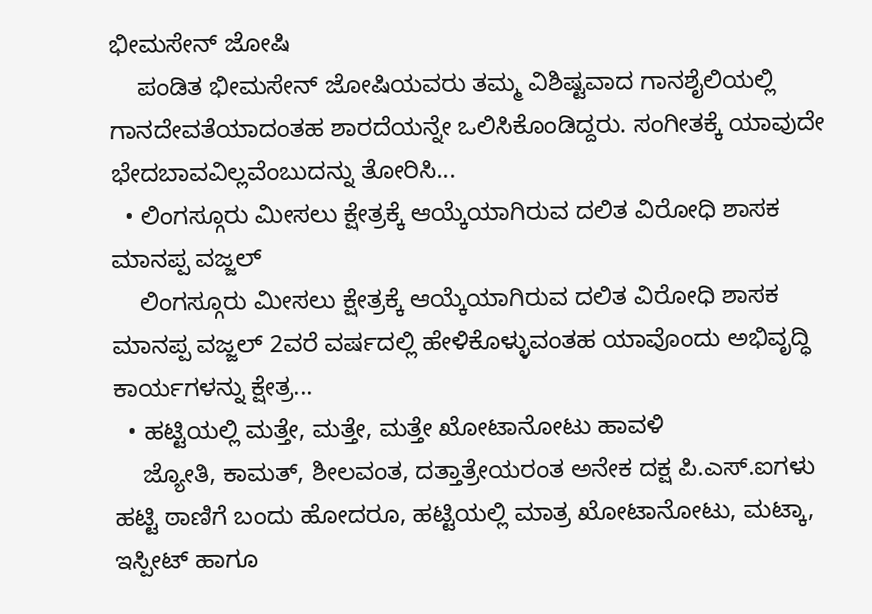ಭೀಮಸೇನ್ ಜೋಷಿ
    ಪಂಡಿತ ಭೀಮಸೇನ್ ಜೋಷಿಯವರು ತಮ್ಮ ವಿಶಿಷ್ಟವಾದ ಗಾನಶೈಲಿಯಲ್ಲಿ ಗಾನದೇವತೆಯಾದಂತಹ ಶಾರದೆಯನ್ನೇ ಒಲಿಸಿಕೊಂಡಿದ್ದರು. ಸಂಗೀತಕ್ಕೆ ಯಾವುದೇ ಭೇದಬಾವವಿಲ್ಲವೆಂಬುದನ್ನು ತೋರಿಸಿ...
  • ಲಿಂಗಸ್ಗೂರು ಮೀಸಲು ಕ್ಷೇತ್ರಕ್ಕೆ ಆಯ್ಕೆಯಾಗಿರುವ ದಲಿತ ವಿರೋಧಿ ಶಾಸಕ ಮಾನಪ್ಪ ವಜ್ಜಲ್
    ಲಿಂಗಸ್ಗೂರು ಮೀಸಲು ಕ್ಷೇತ್ರಕ್ಕೆ ಆಯ್ಕೆಯಾಗಿರುವ ದಲಿತ ವಿರೋಧಿ ಶಾಸಕ ಮಾನಪ್ಪ ವಜ್ಜಲ್ 2ವರೆ ವರ್ಷದಲ್ಲಿ ಹೇಳಿಕೊಳ್ಳುವಂತಹ ಯಾವೊಂದು ಅಭಿವೃದ್ಧಿ ಕಾರ್ಯಗಳನ್ನು ಕ್ಷೇತ್ರ...
  • ಹಟ್ಟಿಯಲ್ಲಿ ಮತ್ತೇ, ಮತ್ತೇ, ಮತ್ತೇ ಖೋಟಾನೋಟು ಹಾವಳಿ
    ಜ್ಯೋತಿ, ಕಾಮತ್, ಶೀಲವಂತ, ದತ್ತಾತ್ರೇಯರಂತ ಅನೇಕ ದಕ್ಷ ಪಿ.ಎಸ್.ಐಗಳು ಹಟ್ಟಿ ಠಾಣಿಗೆ ಬಂದು ಹೋದರೂ, ಹಟ್ಟಿಯಲ್ಲಿ ಮಾತ್ರ ಖೋಟಾನೋಟು, ಮಟ್ಕಾ, ಇಸ್ಪೀಟ್ ಹಾಗೂ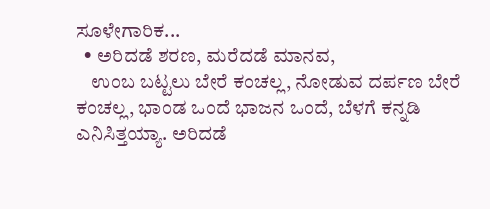ಸೂಳೇಗಾರಿಕ...
  • ಅರಿದಡೆ ಶರಣ, ಮರೆದಡೆ ಮಾನವ,
    ಉಂಬ ಬಟ್ಟಲು ಬೇರೆ ಕಂಚಲ್ಲ, ನೋಡುವ ದರ್ಪಣ ಬೇರೆ ಕಂಚಲ್ಲ, ಭಾಂಡ ಒಂದೆ ಭಾಜನ ಒಂದೆ, ಬೆಳಗೆ ಕನ್ನಡಿ ಎನಿಸಿತ್ತಯ್ಯಾ. ಅರಿದಡೆ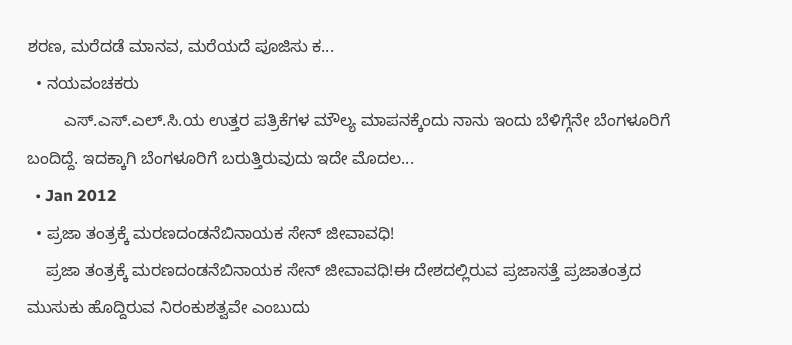ಶರಣ, ಮರೆದಡೆ ಮಾನವ, ಮರೆಯದೆ ಪೂಜಿಸು ಕ...
  • ನಯವಂಚಕರು
        ಎಸ್.ಎಸ್.ಎಲ್.ಸಿ.ಯ ಉತ್ತರ ಪತ್ರಿಕೆಗಳ ಮೌಲ್ಯ ಮಾಪನಕ್ಕೆಂದು ನಾನು ಇಂದು ಬೆಳಿಗ್ಗೆನೇ ಬೆಂಗಳೂರಿಗೆ ಬಂದಿದ್ದೆ. ಇದಕ್ಕಾಗಿ ಬೆಂಗಳೂರಿಗೆ ಬರುತ್ತಿರುವುದು ಇದೇ ಮೊದಲ...
  • Jan 2012
  • ಪ್ರಜಾ ತಂತ್ರಕ್ಕೆ ಮರಣದಂಡನೆಬಿನಾಯಕ ಸೇನ್ ಜೀವಾವಧಿ!
    ಪ್ರಜಾ ತಂತ್ರಕ್ಕೆ ಮರಣದಂಡನೆಬಿನಾಯಕ ಸೇನ್ ಜೀವಾವಧಿ!ಈ ದೇಶದಲ್ಲಿರುವ ಪ್ರಜಾಸತ್ತೆ ಪ್ರಜಾತಂತ್ರದ ಮುಸುಕು ಹೊದ್ದಿರುವ ನಿರಂಕುಶತ್ವವೇ ಎಂಬುದು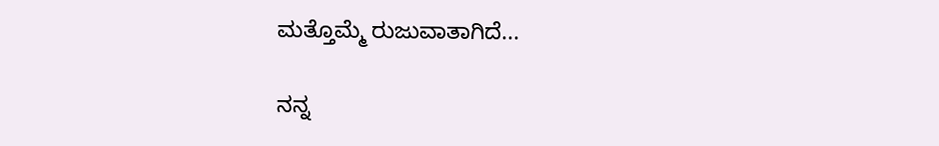ಮತ್ತೊಮ್ಮೆ ರುಜುವಾತಾಗಿದೆ...

ನನ್ನ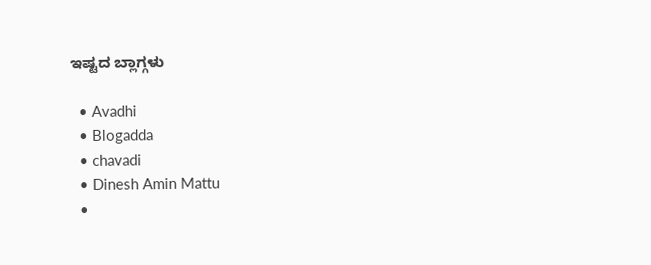ಇಷ್ಟದ ಬ್ಲಾಗ್ಗಳು

  • Avadhi
  • Blogadda
  • chavadi
  • Dinesh Amin Mattu
  •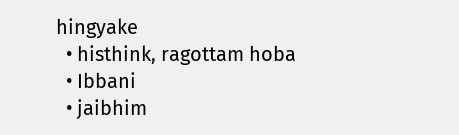hingyake
  • histhink, ragottam hoba
  • Ibbani
  • jaibhim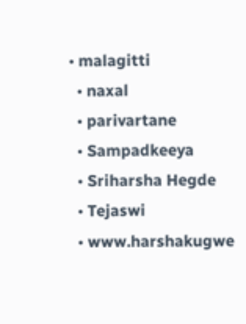• malagitti
  • naxal
  • parivartane
  • Sampadkeeya
  • Sriharsha Hegde
  • Tejaswi
  • www.harshakugwe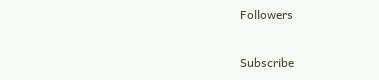Followers

Subscribe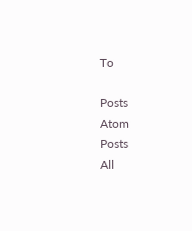To

Posts
Atom
Posts
All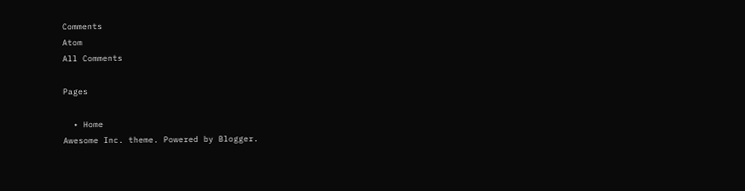Comments
Atom
All Comments

Pages

  • Home
Awesome Inc. theme. Powered by Blogger.